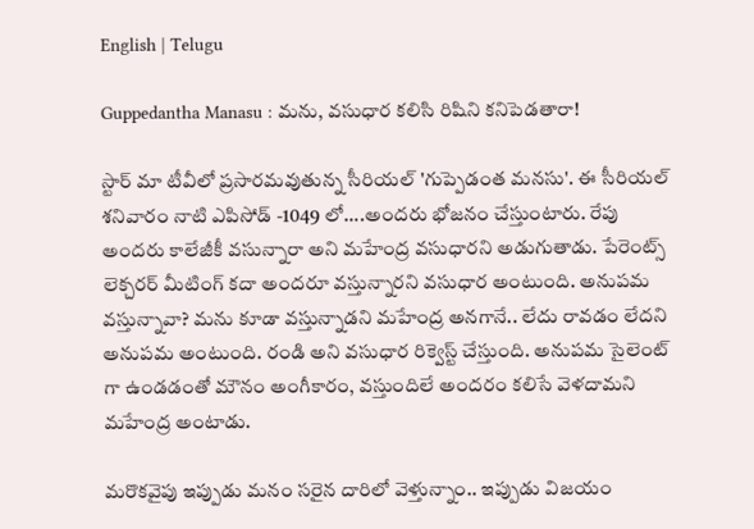English | Telugu

Guppedantha Manasu : మను, వసుధార కలిసి రిషిని కనిపెడతారా!

స్టార్ మా టీవీలో ప్రసారమవుతున్న సీరియల్ 'గుప్పెడంత మనసు'. ఈ సీరియల్ శనివారం నాటి ఎపిసోడ్ -1049 లో....అందరు భోజనం చేస్తుంటారు. రేపు అందరు కాలేజీకీ వసున్నారా అని మహేంద్ర వసుధారని అడుగుతాడు. పేరెంట్స్ లెక్చరర్ మీటింగ్ కదా అందరూ వస్తున్నారని వసుధార అంటుంది. అనుపమ వస్తున్నావా? మను కూడా వస్తున్నాడని మహేంద్ర అనగానే.. లేదు రావడం లేదని అనుపమ అంటుంది. రండి అని వసుధార రిక్వెస్ట్ చేస్తుంది. అనుపమ సైలెంట్ గా ఉండడంతో మౌనం అంగీకారం, వస్తుందిలే అందరం కలిసే వెళదామని మహేంద్ర అంటాడు.

మరొకవైపు ఇప్పుడు మనం సరైన దారిలో వెళ్తున్నాం.. ఇప్పుడు విజయం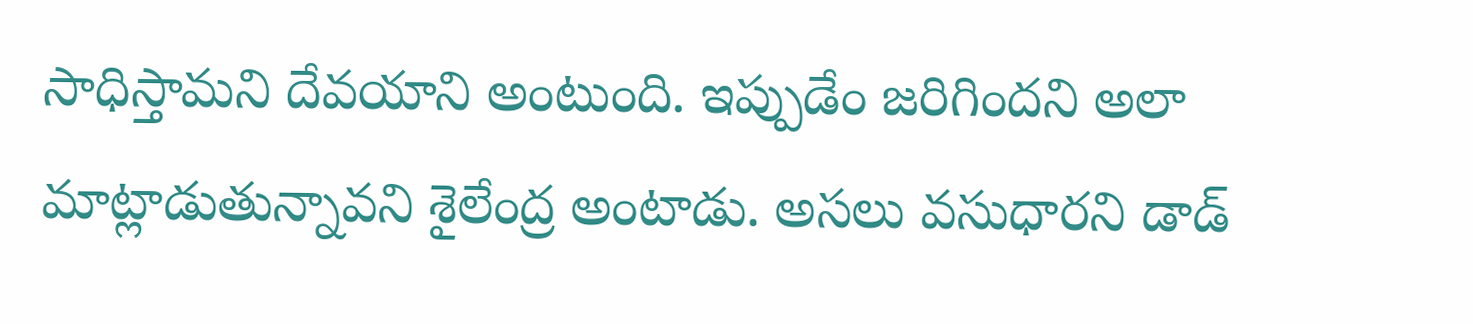సాధిస్తామని దేవయాని అంటుంది. ఇప్పుడేం జరిగిందని అలా మాట్లాడుతున్నావని శైలేంద్ర అంటాడు. అసలు వసుధారని డాడ్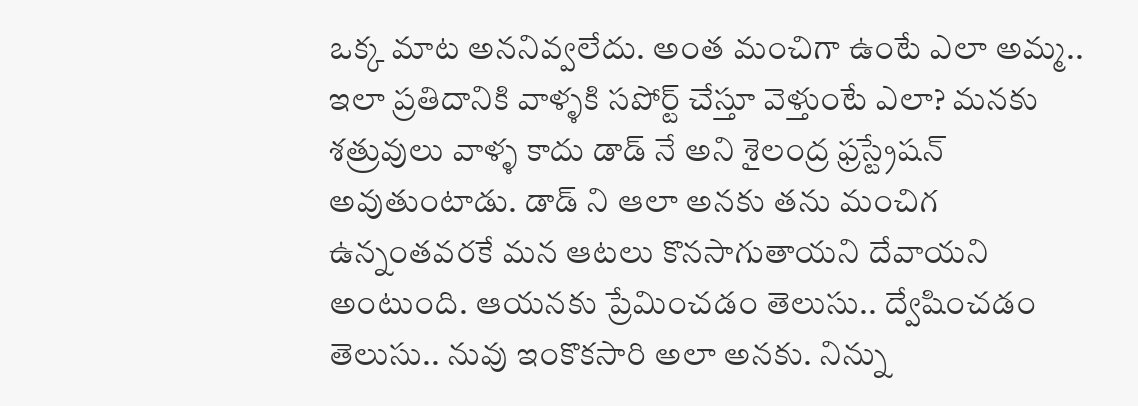ఒక్క మాట అననివ్వలేదు. అంత మంచిగా ఉంటే ఎలా అమ్మ.. ఇలా ప్రతిదానికి వాళ్ళకి సపోర్ట్ చేస్తూ వెళ్తుంటే ఎలా? మనకు శత్రువులు వాళ్ళ కాదు డాడ్ నే అని శైలంద్ర ఫ్రస్ట్రేషన్ అవుతుంటాడు. డాడ్ ని ఆలా అనకు తను మంచిగ ఉన్నంతవరకే మన ఆటలు కొనసాగుతాయని దేవాయని అంటుంది. ఆయనకు ప్రేమించడం తెలుసు.. ద్వేషించడం తెలుసు.. నువు ఇంకొకసారి అలా అనకు. నిన్ను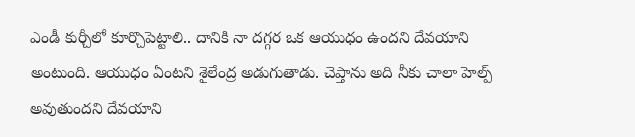ఎండీ కుర్చీలో కూర్చొపెట్టాలి.. దానికి నా దగ్గర ఒక ఆయుధం ఉందని దేవయాని అంటుంది. ఆయుధం ఏంటని శైలేంద్ర అడుగుతాడు. చెప్తాను అది నీకు చాలా హెల్ప్ అవుతుందని దేవయాని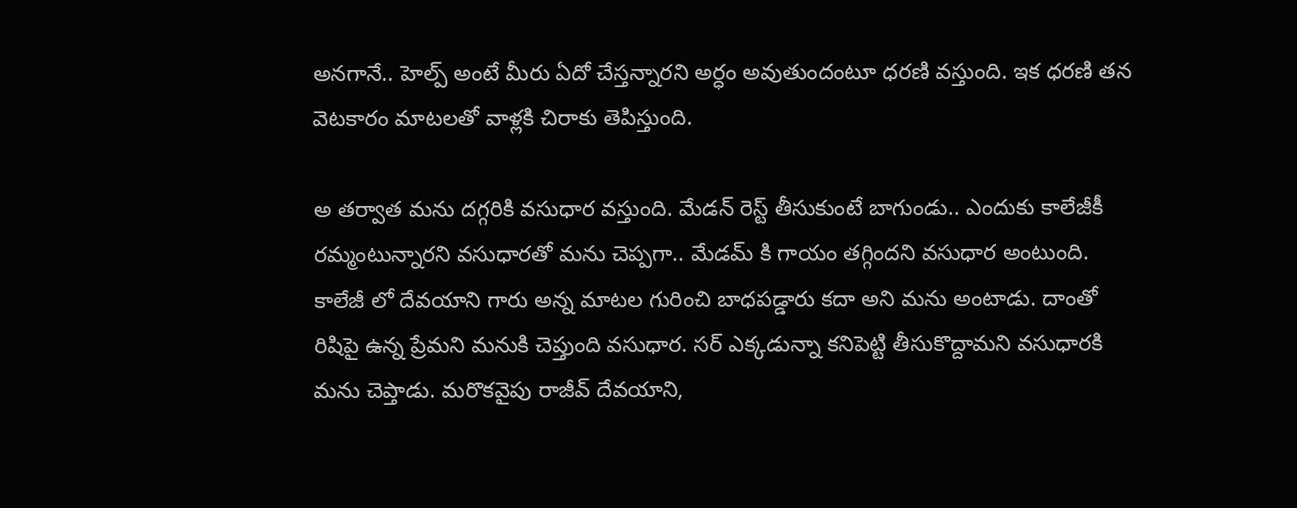అనగానే.. హెల్ప్ అంటే మీరు ఏదో చేస్తన్నారని అర్ధం అవుతుందంటూ ధరణి వస్తుంది. ఇక ధరణి తన వెటకారం మాటలతో వాళ్లకి చిరాకు తెపిస్తుంది.

అ తర్వాత మను దగ్గరికి వసుధార వస్తుంది. మేడన్ రెస్ట్ తీసుకుంటే బాగుండు.. ఎందుకు కాలేజీకీ రమ్మంటున్నారని వసుధారతో మను చెప్పగా.. మేడమ్ కి గాయం తగ్గిందని వసుధార అంటుంది. కాలేజీ లో దేవయాని గారు అన్న మాటల గురించి బాధపడ్డారు కదా అని మను అంటాడు. దాంతో రిషిపై ఉన్న ప్రేమని మనుకి చెప్తుంది వసుధార. సర్ ఎక్కడున్నా కనిపెట్టి తీసుకొద్దామని వసుధారకి మను చెప్తాడు. మరొకవైపు రాజీవ్ దేవయాని,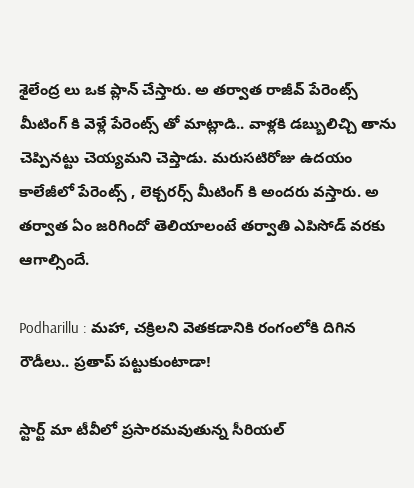శైలేంద్ర లు ఒక ప్లాన్ చేస్తారు. అ తర్వాత రాజీవ్ పేరెంట్స్ మీటింగ్ కి వెళ్లే పేరెంట్స్ తో మాట్లాడి.. వాళ్లకి డబ్బులిచ్చి తాను చెప్పినట్టు చెయ్యమని చెప్తాడు. మరుసటిరోజు ఉదయం కాలేజీలో పేరెంట్స్ , లెక్చరర్స్ మీటింగ్ కి అందరు వస్తారు. అ తర్వాత ఏం జరిగిందో తెలియాలంటే తర్వాతి ఎపిసోడ్ వరకు ఆగాల్సిందే.

Podharillu : మహా, చక్రిలని వెతకడానికి రంగంలోకి దిగిన రౌడీలు.. ప్రతాప్ పట్టుకుంటాడా!

స్టార్ట్ మా టీవీలో ప్రసారమవుతున్న సీరియల్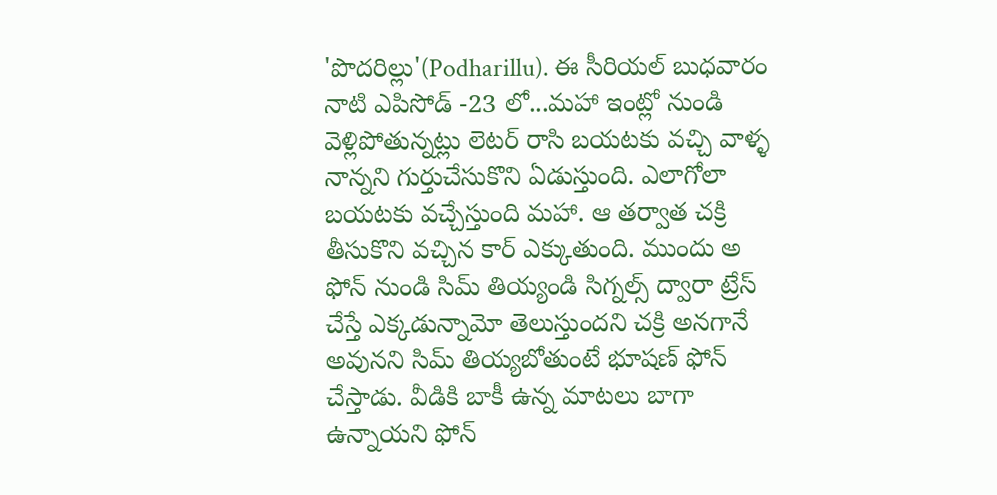'పొదరిల్లు'(Podharillu). ఈ సీరియల్ బుధవారం నాటి ఎపిసోడ్ -23 లో...మహా ఇంట్లో నుండి వెళ్లిపోతున్నట్లు లెటర్ రాసి బయటకు వచ్చి వాళ్ళ నాన్నని గుర్తుచేసుకొని ఏడుస్తుంది. ఎలాగోలా బయటకు వచ్చేస్తుంది మహా. ఆ తర్వాత చక్రి తీసుకొని వచ్చిన కార్ ఎక్కుతుంది. ముందు అ ఫోన్ నుండి సిమ్ తియ్యండి సిగ్నల్స్ ద్వారా ట్రేస్ చేస్తే ఎక్కడున్నామో తెలుస్తుందని చక్రి అనగానే అవునని సిమ్ తియ్యబోతుంటే భూషణ్ ఫోన్ చేస్తాడు. వీడికి బాకీ ఉన్న మాటలు బాగా ఉన్నాయని ఫోన్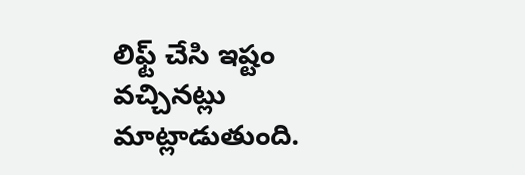లిఫ్ట్ చేసి ఇష్టం వచ్చినట్లు మాట్లాడుతుంది.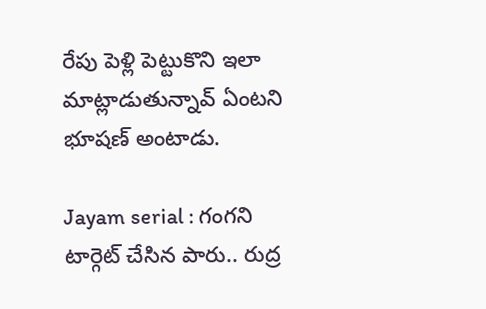రేపు పెళ్లి పెట్టుకొని ఇలా మాట్లాడుతున్నావ్ ఏంటని భూషణ్ అంటాడు.

Jayam serial : గంగని టార్గెట్ చేసిన పారు.. రుద్ర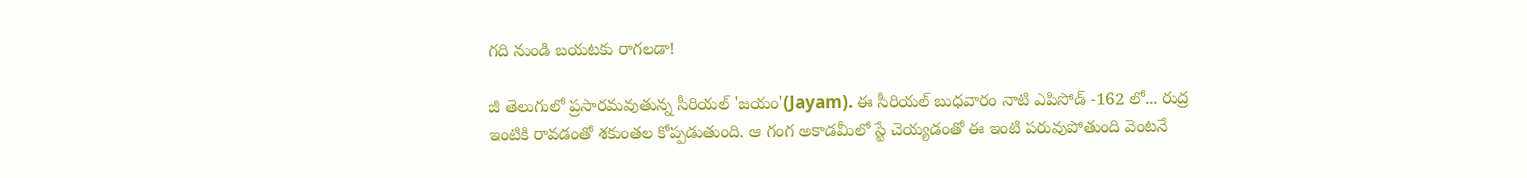గది నుండి బయటకు రాగలడా!

జీ తెలుగులో ప్రసారమవుతున్న సీరియల్ 'జయం'(Jayam). ఈ సీరియల్ బుధవారం నాటి ఎపిసోడ్ -162 లో... రుద్ర ఇంటికి రావడంతో శకుంతల కోప్పడుతుంది. ఆ గంగ అకాడమీలో స్టే చెయ్యడంతో ఈ ఇంటి పరువుపోతుంది వెంటనే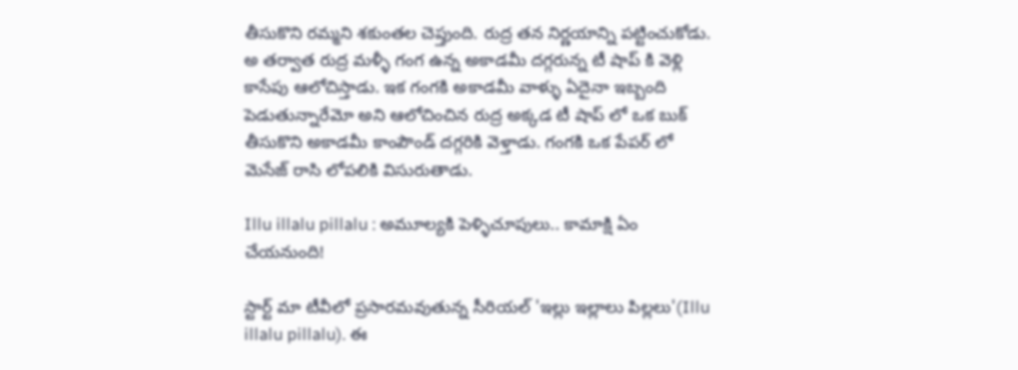తీసుకొని రమ్మని శకుంతల చెప్తుంది. రుద్ర తన నిర్ణయాన్ని పట్టించుకోడు. అ తర్వాత రుద్ర మళ్ళీ గంగ ఉన్న అకాడమీ దగ్గరున్న టీ షాప్ కి వెళ్లి కాసేపు ఆలోచిస్తాడు. ఇక గంగకి అకాడమీ వాళ్ళు ఏదైనా ఇబ్బంది పెడుతున్నారేమో అని ఆలోచించిన రుద్ర అక్కడ టీ షాప్ లో ఒక బుక్ తీసుకొని అకాడమీ కాంపౌండ్ దగ్గరికి వెళ్తాడు. గంగకి ఒక పేపర్ లో మెసేజ్ రాసి లోపలికి విసురుతాడు.

Illu illalu pillalu : అమూల్యకి పెళ్ళిచూపులు.. కామాక్షి ఏం చేయనుంది!

స్టార్ట్ మా టీవీలో ప్రసారమవుతున్న సీరియల్ 'ఇల్లు ఇల్లాలు పిల్లలు'(Illu illalu pillalu). ఈ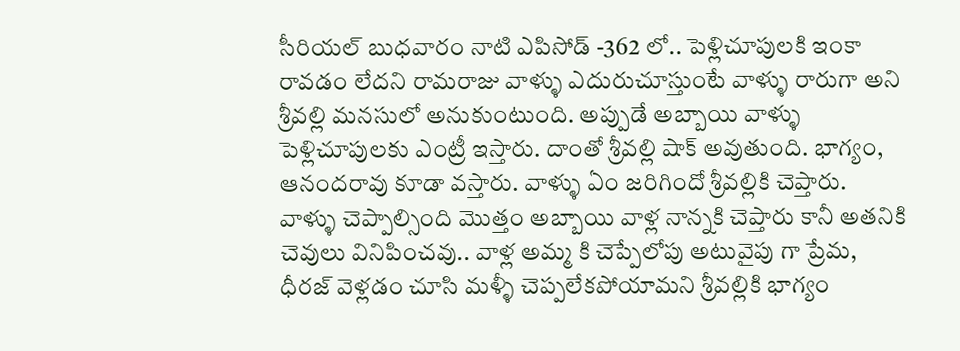సీరియల్ బుధవారం నాటి ఎపిసోడ్ -362 లో.. పెళ్లిచూపులకి ఇంకా రావడం లేదని రామరాజు వాళ్ళు ఎదురుచూస్తుంటే వాళ్ళు రారుగా అని శ్రీవల్లి మనసులో అనుకుంటుంది. అప్పుడే అబ్బాయి వాళ్ళు పెళ్లిచూపులకు ఎంట్రీ ఇస్తారు‌. దాంతో శ్రీవల్లి షాక్ అవుతుంది. భాగ్యం, ఆనందరావు కూడా వస్తారు. వాళ్ళు ఏం జరిగిందో శ్రీవల్లికి చెప్తారు. వాళ్ళు చెప్పాల్సింది మొత్తం అబ్బాయి వాళ్ల నాన్నకి చెప్తారు కానీ అతనికి చెవులు వినిపించవు.. వాళ్ల అమ్మ కి చెప్పేలోపు అటువైపు గా ప్రేమ, ధీరజ్ వెళ్లడం చూసి మళ్ళీ చెప్పలేకపోయామని శ్రీవల్లికి భాగ్యం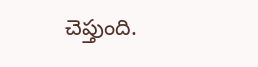చెప్తుంది.